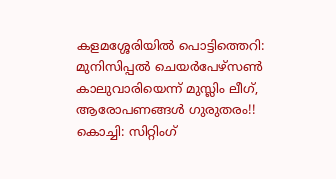കളമശ്ശേരിയിൽ പൊട്ടിത്തെറി: മുനിസിപ്പൽ ചെയർപേഴ്സൺ കാലുവാരിയെന്ന് മുസ്ലിം ലീഗ്, ആരോപണങ്ങൾ ഗുരുതരം!!
കൊച്ചി: സിറ്റിംഗ്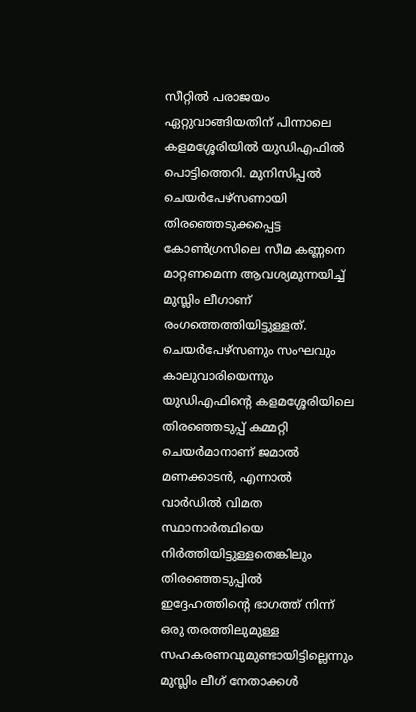സീറ്റിൽ പരാജയം ഏറ്റുവാങ്ങിയതിന് പിന്നാലെ കളമശ്ശേരിയിൽ യുഡിഎഫിൽ പൊട്ടിത്തെറി. മുനിസിപ്പൽ ചെയർപേഴ്സണായി തിരഞ്ഞെടുക്കപ്പെട്ട കോൺഗ്രസിലെ സീമ കണ്ണനെ മാറ്റണമെന്ന ആവശ്യമുന്നയിച്ച് മുസ്ലിം ലീഗാണ് രംഗത്തെത്തിയിട്ടുള്ളത്.
ചെയർപേഴ്സണും സംഘവും കാലുവാരിയെന്നും യുഡിഎഫിന്റെ കളമശ്ശേരിയിലെ തിരഞ്ഞെടുപ്പ് കമ്മറ്റി ചെയർമാനാണ് ജമാൽ മണക്കാടൻ, എന്നാൽ വാർഡിൽ വിമത സ്ഥാനാർത്ഥിയെ നിർത്തിയിട്ടുള്ളതെങ്കിലും തിരഞ്ഞെടുപ്പിൽ ഇദ്ദേഹത്തിന്റെ ഭാഗത്ത് നിന്ന് ഒരു തരത്തിലുമുള്ള സഹകരണവുമുണ്ടായിട്ടില്ലെന്നും മുസ്ലിം ലീഗ് നേതാക്കൾ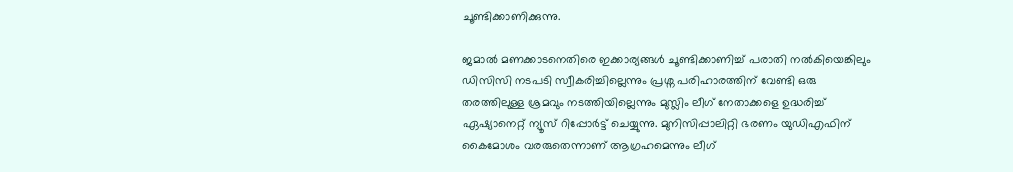ചൂണ്ടിക്കാണിക്കുന്നു.

ജമാൽ മണക്കാടനെതിരെ ഇക്കാര്യങ്ങൾ ചൂണ്ടിക്കാണിച്ച് പരാതി നൽകിയെങ്കിലും ഡിസിസി നടപടി സ്വീകരിച്ചില്ലെന്നും പ്രശ്ന പരിഹാരത്തിന് വേണ്ടി ഒരു തരത്തിലുള്ള ശ്രമവും നടത്തിയില്ലെന്നും മുസ്ലിം ലീഗ് നേതാക്കളെ ഉദ്ധരിച്ച് ഏഷ്യാനെറ്റ് ന്യൂസ് റിപ്പോർട്ട് ചെയ്യുന്നു. മുനിസിപ്പാലിറ്റി ഭരണം യുഡിഎഫിന് കൈമോശം വരരുതെന്നാണ് ആഗ്രഹമെന്നും ലീഗ്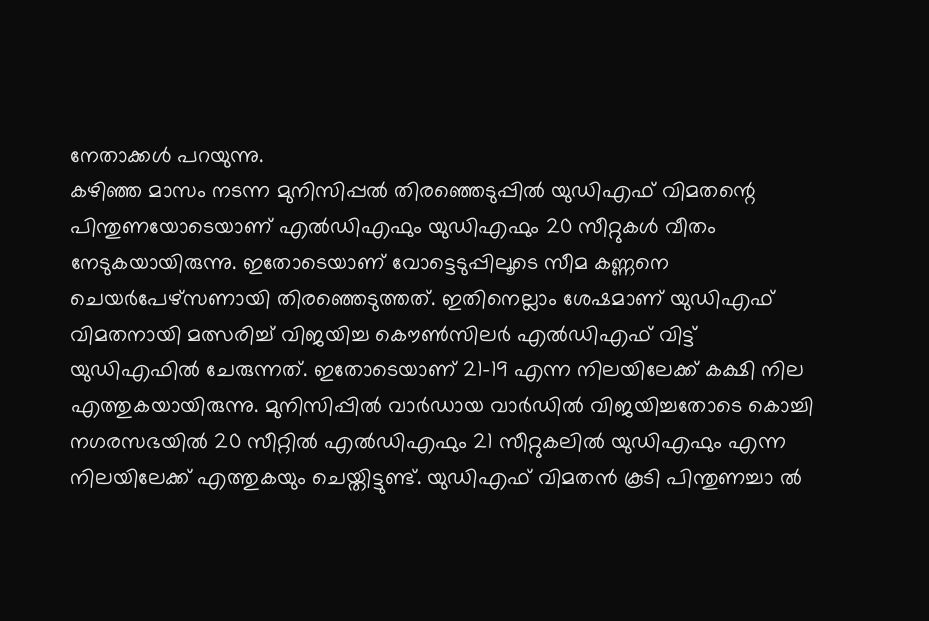നേതാക്കൾ പറയുന്നു.
കഴിഞ്ഞ മാസം നടന്ന മുനിസിപ്പൽ തിരഞ്ഞെടുപ്പിൽ യുഡിഎഫ് വിമതന്റെ പിന്തുണയോടെയാണ് എൽഡിഎഫും യുഡിഎഫും 20 സീറ്റുകൾ വീതം നേടുകയായിരുന്നു. ഇതോടെയാണ് വോട്ടെടുപ്പിലൂടെ സീമ കണ്ണനെ ചെയർപേഴ്സണായി തിരഞ്ഞെടുത്തത്. ഇതിനെല്ലാം ശേഷമാണ് യുഡിഎഫ് വിമതനായി മത്സരിച്ച് വിജയിച്ച കൌൺസിലർ എൽഡിഎഫ് വിട്ട് യുഡിഎഫിൽ ചേരുന്നത്. ഇതോടെയാണ് 21-19 എന്ന നിലയിലേക്ക് കക്ഷി നില എത്തുകയായിരുന്നു. മുനിസിപ്പിൽ വാർഡായ വാർഡിൽ വിജയിച്ചതോടെ കൊച്ചി നഗരസഭയിൽ 20 സീറ്റിൽ എൽഡിഎഫും 21 സീറ്റുകലിൽ യുഡിഎഫും എന്ന നിലയിലേക്ക് എത്തുകയും ചെയ്തിട്ടുണ്ട്. യുഡിഎഫ് വിമതൻ കൂടി പിന്തുണച്ചാ ൽ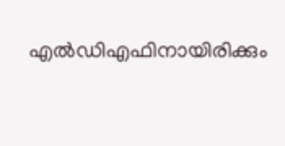എൽഡിഎഫിനായിരിക്കും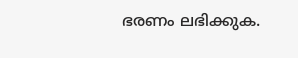ഭരണം ലഭിക്കുക.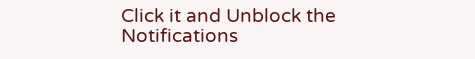Click it and Unblock the Notifications